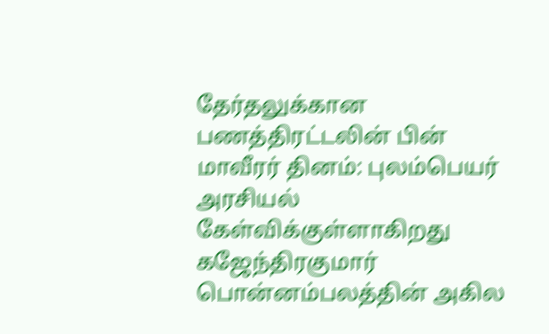தேர்தலுக்கான பணத்திரட்டலின் பின் மாவீரர் தினம்: புலம்பெயர் அரசியல் கேள்விக்குள்ளாகிறது
கஜேந்திரகுமார் பொன்னம்பலத்தின் அகில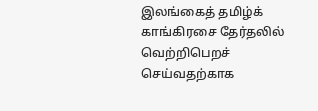இலங்கைத் தமிழ்க் காங்கிரசை தேர்தலில் வெற்றிபெறச் செய்வதற்காக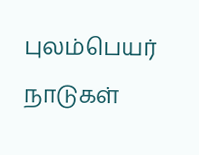புலம்பெயர் நாடுகள்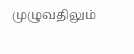முழுவதிலும்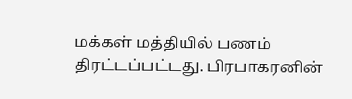மக்கள் மத்தியில் பணம் திரட்டப்பட்டது. பிரபாகரனின்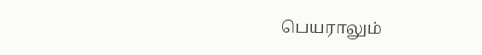பெயராலும்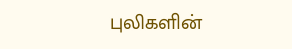புலிகளின்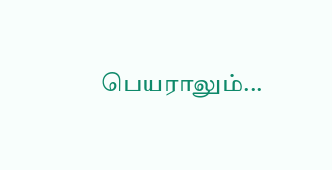பெயராலும்...